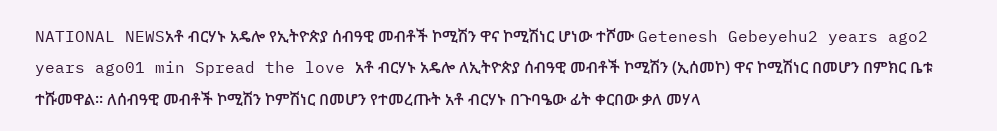NATIONAL NEWSአቶ ብርሃኑ አዴሎ የኢትዮጵያ ሰብዓዊ መብቶች ኮሚሽን ዋና ኮሚሽነር ሆነው ተሾሙ Getenesh Gebeyehu2 years ago2 years ago01 min Spread the love አቶ ብርሃኑ አዴሎ ለኢትዮጵያ ሰብዓዊ መብቶች ኮሚሽን (ኢሰመኮ) ዋና ኮሚሽነር በመሆን በምክር ቤቱ ተሹመዋል። ለሰብዓዊ መብቶች ኮሚሽን ኮምሽነር በመሆን የተመረጡት አቶ ብርሃኑ በጉባዔው ፊት ቀርበው ቃለ መሃላ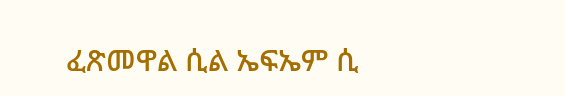ፈጽመዋል ሲል ኤፍኤም ሲ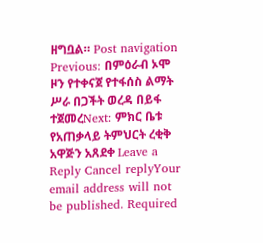ዘግቧል። Post navigation Previous: በምዕራብ ኦሞ ዞን የተቀናጀ የተፋሰስ ልማት ሥራ በጋችት ወረዳ በይፋ ተጀመረNext: ምክር ቤቱ የአጠቃላይ ትምህርት ረቂቅ አዋጅን አጸደቀ Leave a Reply Cancel replyYour email address will not be published. Required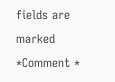fields are marked *Comment *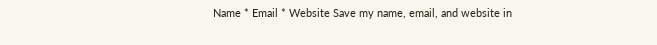Name * Email * Website Save my name, email, and website in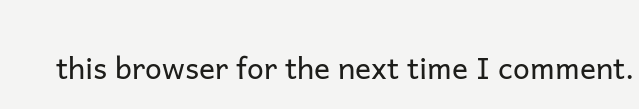this browser for the next time I comment.